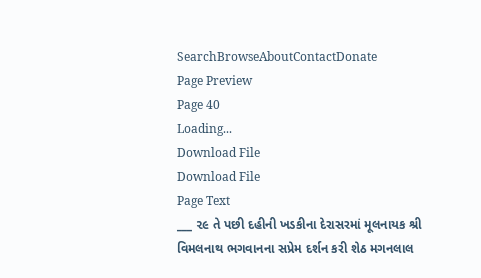SearchBrowseAboutContactDonate
Page Preview
Page 40
Loading...
Download File
Download File
Page Text
___ ૨૯ તે પછી દહીની ખડકીના દેરાસરમાં મૂલનાયક શ્રી વિમલનાથ ભગવાનના સપ્રેમ દર્શન કરી શેઠ મગનલાલ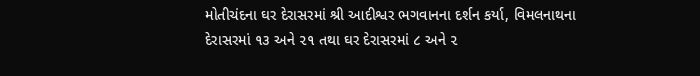મોતીચંદના ઘર દેરાસરમાં શ્રી આદીશ્વર ભગવાનના દર્શન કર્યા, વિમલનાથના દેરાસરમાં ૧૩ અને ૨૧ તથા ઘર દેરાસરમાં ૮ અને ૨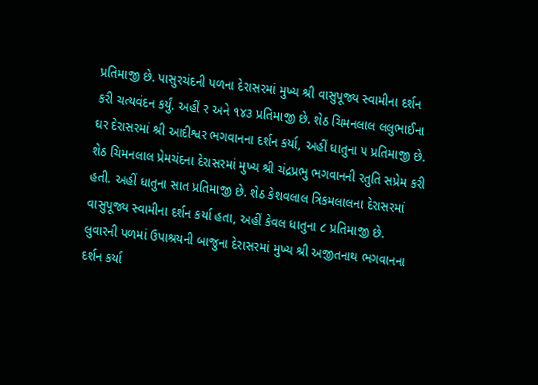પ્રતિમાજી છે. પાસુરચંદની પળના દેરાસરમાં મુખ્ય શ્રી વાસુપૂજ્ય સ્વામીના દર્શન કરી ચત્યવંદન કર્યું. અહીં ર અને ૧૪૩ પ્રતિમાજી છે. શેઠ ચિમનલાલ લલુભાઈના ઘર દેરાસરમાં શ્રી આદીશ્વર ભગવાનના દર્શન કર્યા, અહીં ધાતુના ૫ પ્રતિમાજી છે. શેઠ ચિમનલાલ પ્રેમચંદના દેરાસરમાં મુખ્ય શ્રી ચંદ્રપ્રભુ ભગવાનની રતુતિ સપ્રેમ કરી હતી. અહીં ધાતુના સાત પ્રતિમાજી છે. શેઠ કેશવલાલ ત્રિકમલાલના દેરાસરમાં વાસુપૂજ્ય સ્વામીના દર્શન કર્યા હતા, અહીં કેવલ ધાતુના ૮ પ્રતિમાજી છે. લુવારની પળમાં ઉપાશ્રયની બાજુના દેરાસરમાં મુખ્ય શ્રી અજીતનાથ ભગવાનના દર્શન કર્યા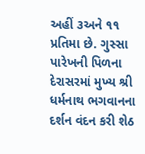અહીં ૩અને ૧૧ પ્રતિમા છે. ગુસ્સા પારેખની પિળના દેરાસરમાં મુખ્ય શ્રી ધર્મનાથ ભગવાનના દર્શન વંદન કરી શેઠ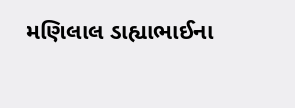મણિલાલ ડાહ્યાભાઈના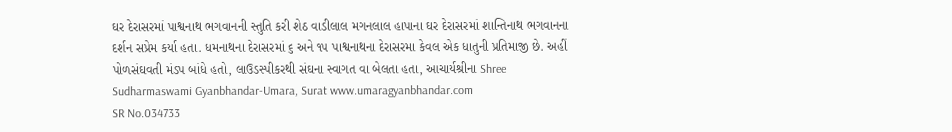ઘર દેરાસરમાં પાશ્વનાથ ભગવાનની સ્તુતિ કરી શેઠ વાડીલાલ મગનલાલ હાપાના ઘર દેરાસરમાં શાન્તિનાથ ભગવાનના દર્શન સપ્રેમ કર્યા હતા. ધમનાથના દેરાસરમાં ૬ અને ૧૫ પાશ્વનાથના દેરાસરમા કેવલ એક ધાતુની પ્રતિમાજી છે. અહીં પોળસંઘવતી મંડપ બાંધે હતો, લાઉડસ્પીકરથી સંઘના સ્વાગત વા બેલતા હતા, આચાર્યશ્રીના Shree Sudharmaswami Gyanbhandar-Umara, Surat www.umaragyanbhandar.com
SR No.034733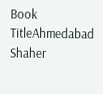Book TitleAhmedabad Shaher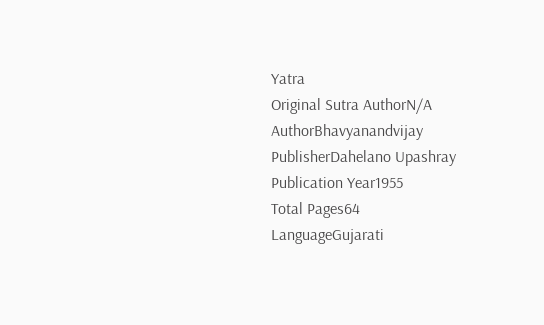Yatra
Original Sutra AuthorN/A
AuthorBhavyanandvijay
PublisherDahelano Upashray
Publication Year1955
Total Pages64
LanguageGujarati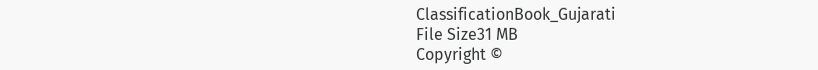ClassificationBook_Gujarati
File Size31 MB
Copyright ©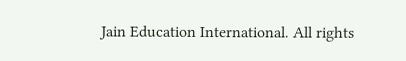Jain Education International. All rights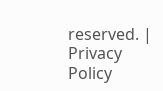reserved. | Privacy Policy